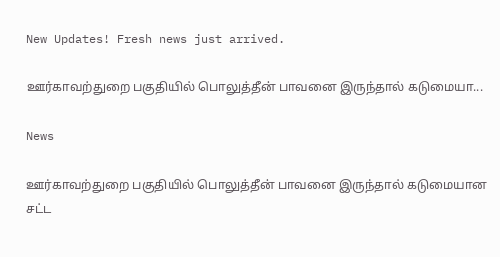New Updates! Fresh news just arrived.

ஊர்காவற்துறை பகுதியில் பொலுத்தீன் பாவனை இருந்தால் கடுமையா...

News

ஊர்காவற்துறை பகுதியில் பொலுத்தீன் பாவனை இருந்தால் கடுமையான சட்ட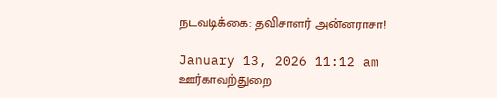நடவடிக்கை: தவிசாளர் அன்னராசா!

January 13, 2026 11:12 am
ஊர்காவற்துறை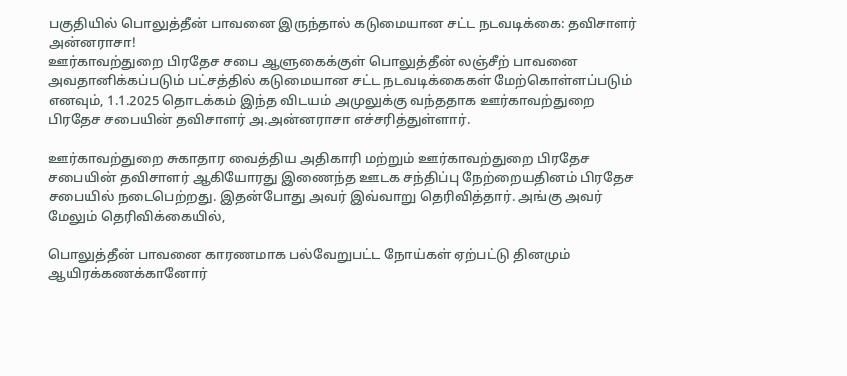பகுதியில் பொலுத்தீன் பாவனை இருந்தால் கடுமையான சட்ட நடவடிக்கை: தவிசாளர் அன்னராசா!
ஊர்காவற்துறை பிரதேச சபை ஆளுகைக்குள் பொலுத்தீன் லஞ்சீற் பாவனை அவதானிக்கப்படும் பட்சத்தில் கடுமையான சட்ட நடவடிக்கைகள் மேற்கொள்ளப்படும் எனவும், 1.1.2025 தொடக்கம் இந்த விடயம் அமுலுக்கு வந்ததாக ஊர்காவற்துறை பிரதேச சபையின் தவிசாளர் அ.அன்னராசா எச்சரித்துள்ளார்.

ஊர்காவற்துறை சுகாதார வைத்திய அதிகாரி மற்றும் ஊர்காவற்துறை பிரதேச சபையின் தவிசாளர் ஆகியோரது இணைந்த ஊடக சந்திப்பு நேற்றையதினம் பிரதேச சபையில் நடைபெற்றது. இதன்போது அவர் இவ்வாறு தெரிவித்தார். அங்கு அவர் மேலும் தெரிவிக்கையில்,

பொலுத்தீன் பாவனை காரணமாக பல்வேறுபட்ட நோய்கள் ஏற்பட்டு தினமும் ஆயிரக்கணக்கானோர்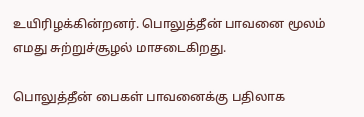உயிரிழக்கின்றனர். பொலுத்தீன் பாவனை மூலம் எமது சுற்றுச்சூழல் மாசடைகிறது.

பொலுத்தீன் பைகள் பாவனைக்கு பதிலாக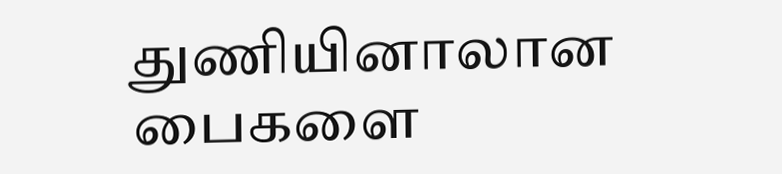துணியினாலான பைகளை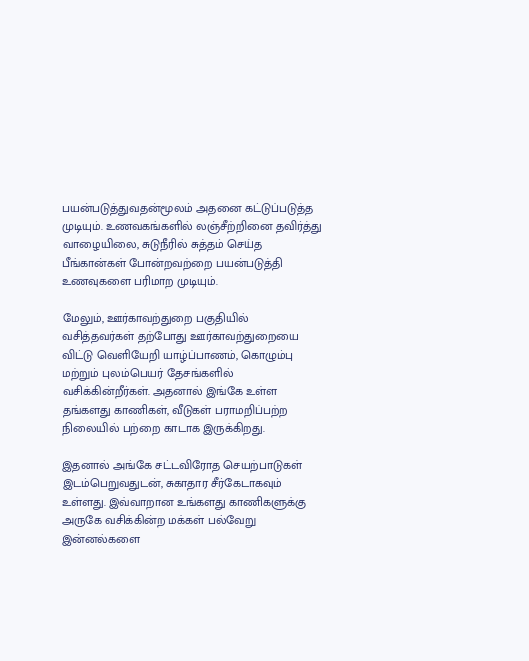பயன்படுத்துவதன்மூலம் அதனை கட்டுப்படுத்த முடியும். உணவகங்களில் லஞ்சீற்றினை தவிர்த்து வாழையிலை, சுடுநீரில் சுத்தம் செய்த பீங்கான்கள் போன்றவற்றை பயன்படுத்தி உணவுகளை பரிமாற முடியும்.

மேலும், ஊர்காவற்துறை பகுதியில் வசித்தவர்கள் தற்போது ஊர்காவற்துறையை விட்டு வெளியேறி யாழ்ப்பாணம், கொழும்பு மற்றும் புலம்பெயர் தேசங்களில் வசிக்கின்றீர்கள். அதனால் இங்கே உள்ள தங்களது காணிகள், வீடுகள் பராமறிப்பற்ற நிலையில் பற்றை காடாக இருக்கிறது.

இதனால் அங்கே சட்டவிரோத செயற்பாடுகள் இடம்பெறுவதுடன், சுகாதார சீர்கேடாகவும் உள்ளது. இவ்வாறான உங்களது காணிகளுக்கு அருகே வசிக்கின்ற மக்கள் பல்வேறு இன்னல்களை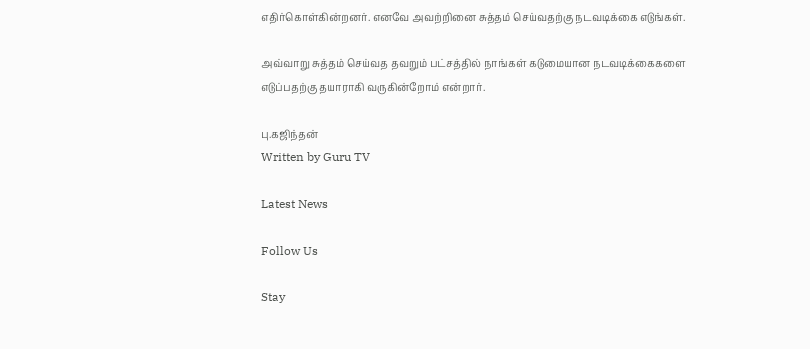எதிர்கொள்கின்றனர். எனவே அவற்றினை சுத்தம் செய்வதற்கு நடவடிக்கை எடுங்கள்.

அவ்வாறு சுத்தம் செய்வத தவறும் பட்சத்தில் நாங்கள் கடுமையான நடவடிக்கைகளை எடுப்பதற்கு தயாராகி வருகின்றோம் என்றார்.

பு.கஜிந்தன்
Written by Guru TV

Latest News

Follow Us

Stay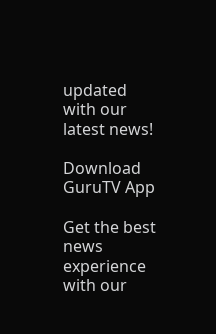updated with our latest news!

Download GuruTV App

Get the best news experience with our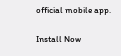official mobile app.

Install Now